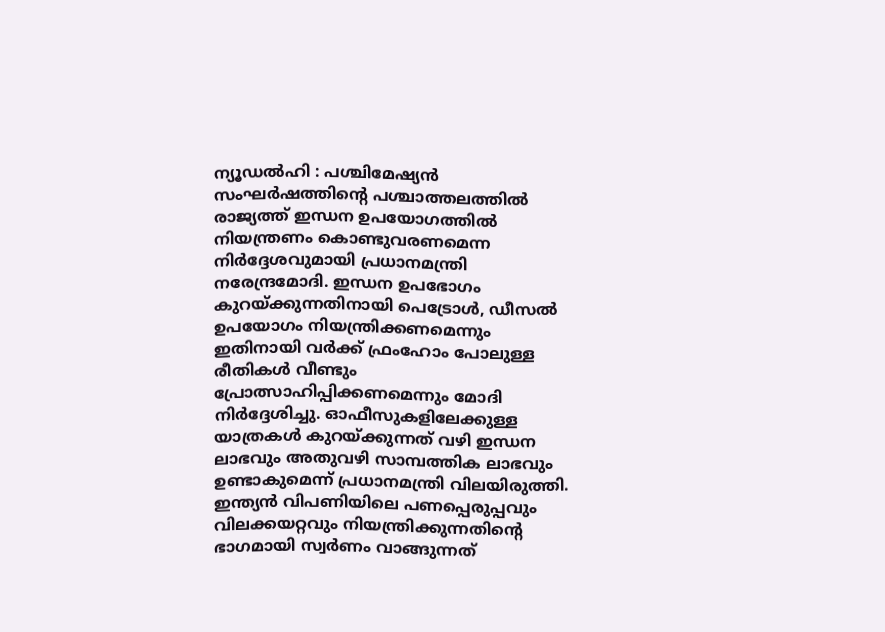ന്യൂഡൽഹി : പശ്ചിമേഷ്യൻ സംഘർഷത്തിന്റെ പശ്ചാത്തലത്തിൽ രാജ്യത്ത് ഇന്ധന ഉപയോഗത്തിൽ നിയന്ത്രണം കൊണ്ടുവരണമെന്ന നിർദ്ദേശവുമായി പ്രധാനമന്ത്രി നരേന്ദ്രമോദി. ഇന്ധന ഉപഭോഗം കുറയ്ക്കുന്നതിനായി പെട്രോൾ, ഡീസൽ ഉപയോഗം നിയന്ത്രിക്കണമെന്നും ഇതിനായി വർക്ക് ഫ്രംഹോം പോലുള്ള രീതികൾ വീണ്ടും പ്രോത്സാഹിപ്പിക്കണമെന്നും മോദി നിർദ്ദേശിച്ചു. ഓഫീസുകളിലേക്കുള്ള യാത്രകൾ കുറയ്ക്കുന്നത് വഴി ഇന്ധന ലാഭവും അതുവഴി സാമ്പത്തിക ലാഭവും ഉണ്ടാകുമെന്ന് പ്രധാനമന്ത്രി വിലയിരുത്തി. ഇന്ത്യൻ വിപണിയിലെ പണപ്പെരുപ്പവും വിലക്കയറ്റവും നിയന്ത്രിക്കുന്നതിന്റെ ഭാഗമായി സ്വർണം വാങ്ങുന്നത്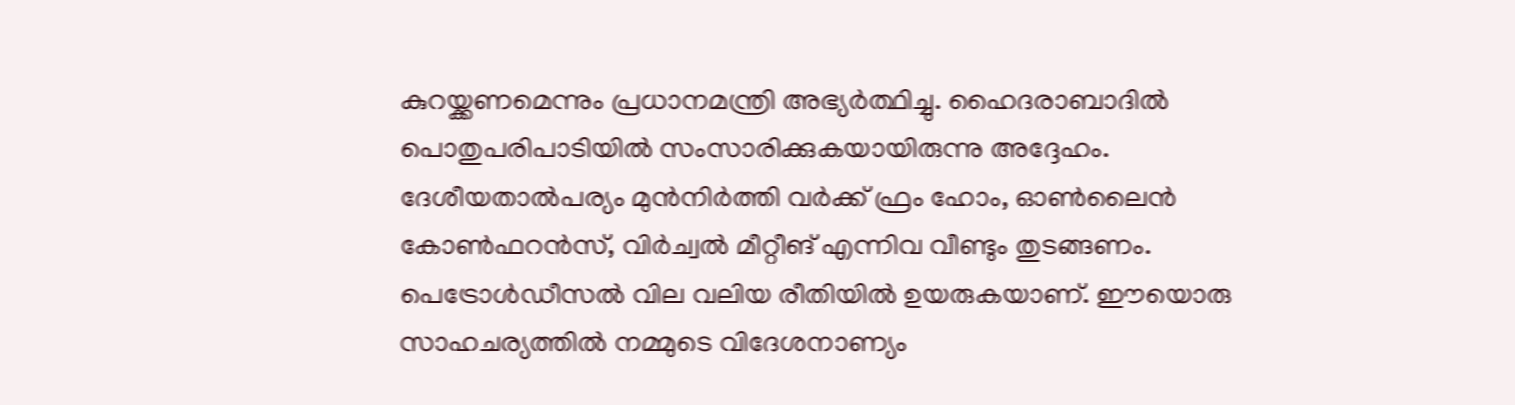കുറയ്ക്കണമെന്നും പ്രധാനമന്ത്രി അഭ്യർത്ഥിച്ചു. ഹൈദരാബാദിൽ പൊതുപരിപാടിയിൽ സംസാരിക്കുകയായിരുന്നു അദ്ദേഹം.
ദേശീയതാൽപര്യം മുൻനിർത്തി വർക്ക് ഫ്രം ഹോം, ഓൺലൈൻ കോൺഫറൻസ്, വിർച്വൽ മീറ്റീങ് എന്നിവ വീണ്ടും തുടങ്ങണം. പെട്രോൾഡീസൽ വില വലിയ രീതിയിൽ ഉയരുകയാണ്. ഈയൊരു സാഹചര്യത്തിൽ നമ്മുടെ വിദേശനാണ്യം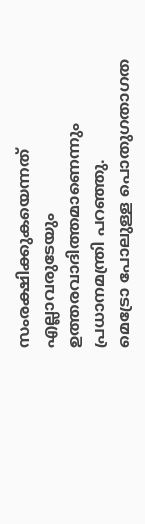സംരക്ഷിക്കുകയെന്നത് എല്ലാവരുടേയും ഉത്തരവാദിത്തമാണെന്നും പ്രധാനമന്ത്രി പറഞ്ഞു.
മെട്രോ പോലുള്ള പൊതുഗതാഗത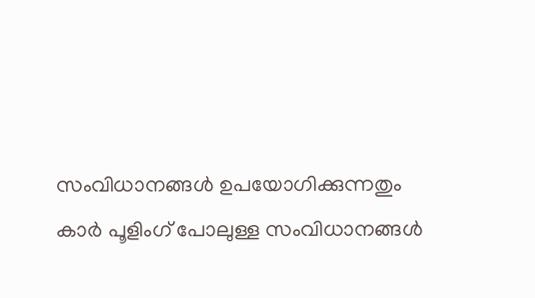സംവിധാനങ്ങൾ ഉപയോഗിക്കുന്നതും കാർ പൂളിംഗ് പോലുള്ള സംവിധാനങ്ങൾ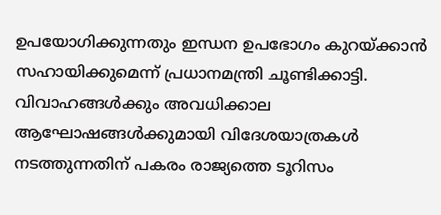ഉപയോഗിക്കുന്നതും ഇന്ധന ഉപഭോഗം കുറയ്ക്കാൻ സഹായിക്കുമെന്ന് പ്രധാനമന്ത്രി ചൂണ്ടിക്കാട്ടി. വിവാഹങ്ങൾക്കും അവധിക്കാല ആഘോഷങ്ങൾക്കുമായി വിദേശയാത്രകൾ നടത്തുന്നതിന് പകരം രാജ്യത്തെ ടൂറിസം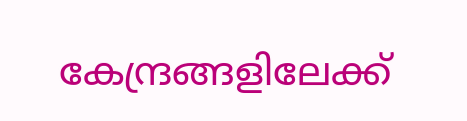കേന്ദ്രങ്ങളിലേക്ക്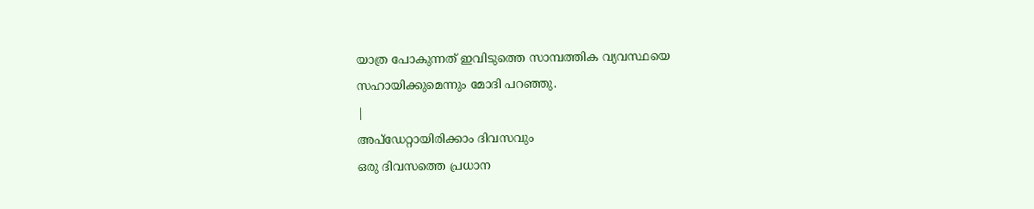യാത്ര പോകുന്നത് ഇവിടുത്തെ സാമ്പത്തിക വ്യവസ്ഥയെ സഹായിക്കുമെന്നും മോദി പറഞ്ഞു.
|
അപ്ഡേറ്റായിരിക്കാം ദിവസവും
ഒരു ദിവസത്തെ പ്രധാന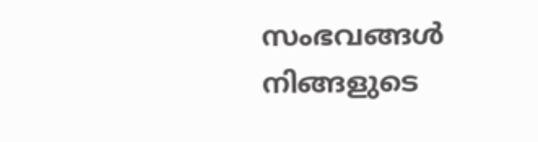സംഭവങ്ങൾ നിങ്ങളുടെ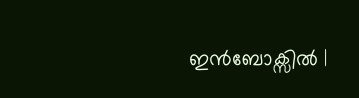ഇൻബോക്സിൽ |